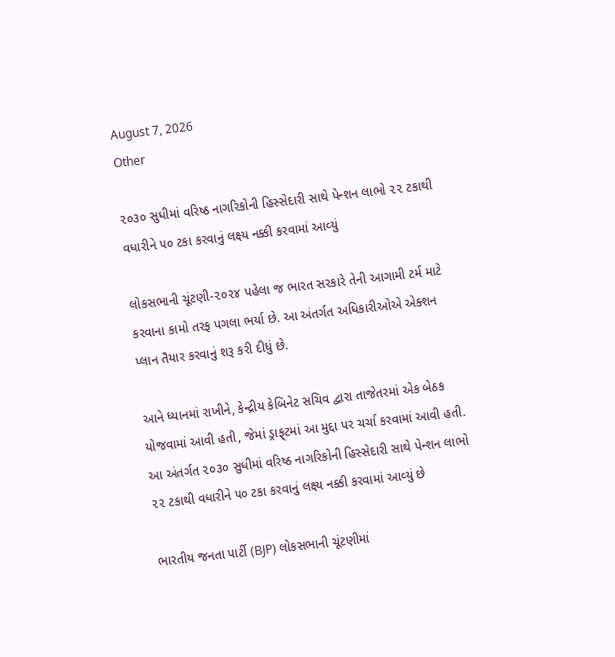August 7, 2026
Other

૨૦૩૦ સુધીમાં વરિષ્ઠ નાગરિકોની હિસ્‍સેદારી સાથે પેન્‍શન લાભો ૨૨ ટકાથી વધારીને ૫૦ ટકા કરવાનું લક્ષ્ય નક્કી કરવામાં આવ્‍યું

લોકસભાની ચૂંટણી-૨૦૨૪ પહેલા જ ભારત સરકારે તેની આગામી ટર્મ માટે કરવાના કામો તરફ પગલા ભર્યા છે. આ અંતર્ગત અધિકારીઓએ એક્‍શન પ્‍લાન તૈયાર કરવાનું શરૂ કરી દીધું છે.

આને ધ્‍યાનમાં રાખીને, કેન્‍દ્રીય કેબિનેટ સચિવ દ્વારા તાજેતરમાં એક બેઠક યોજવામાં આવી હતી, જેમાં ડ્રાફ્‌ટમાં આ મુદ્દા પર ચર્ચા કરવામાં આવી હતી. આ અંતર્ગત ૨૦૩૦ સુધીમાં વરિષ્ઠ નાગરિકોની હિસ્‍સેદારી સાથે પેન્‍શન લાભો ૨૨ ટકાથી વધારીને ૫૦ ટકા કરવાનું લક્ષ્ય નક્કી કરવામાં આવ્‍યું છે

ભારતીય જનતા પાર્ટી (BJP) લોકસભાની ચૂંટણીમાં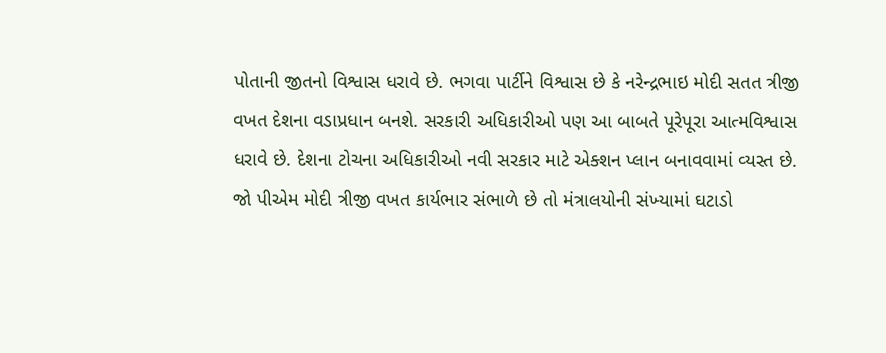પોતાની જીતનો વિશ્વાસ ધરાવે છે. ભગવા પાર્ટીને વિશ્વાસ છે કે નરેન્‍દ્રભાઇ મોદી સતત ત્રીજી વખત દેશના વડાપ્રધાન બનશે. સરકારી અધિકારીઓ પણ આ બાબતે પૂરેપૂરા આત્‍મવિશ્વાસ ધરાવે છે. દેશના ટોચના અધિકારીઓ નવી સરકાર માટે એક્‍શન પ્‍લાન બનાવવામાં વ્‍યસ્‍ત છે. જો પીએમ મોદી ત્રીજી વખત કાર્યભાર સંભાળે છે તો મંત્રાલયોની સંખ્‍યામાં ઘટાડો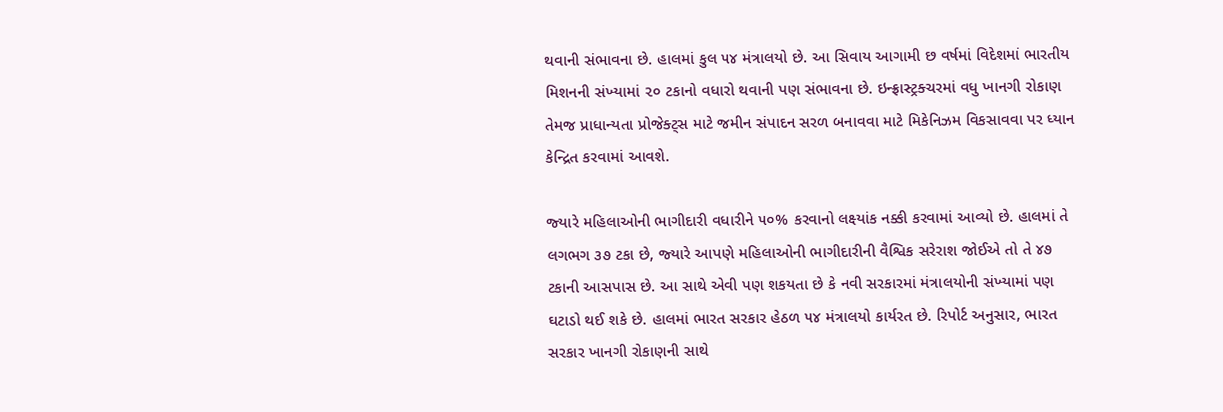થવાની સંભાવના છે. હાલમાં કુલ ૫૪ મંત્રાલયો છે. આ સિવાય આગામી છ વર્ષમાં વિદેશમાં ભારતીય મિશનની સંખ્‍યામાં ૨૦ ટકાનો વધારો થવાની પણ સંભાવના છે. ઇન્‍ફ્રાસ્‍ટ્રક્‍ચરમાં વધુ ખાનગી રોકાણ તેમજ પ્રાધાન્‍યતા પ્રોજેક્‍ટ્‍સ માટે જમીન સંપાદન સરળ બનાવવા માટે મિકેનિઝમ વિકસાવવા પર ધ્‍યાન કેન્‍દ્રિત કરવામાં આવશે.

જ્‍યારે મહિલાઓની ભાગીદારી વધારીને ૫૦% કરવાનો લક્ષ્યાંક નક્કી કરવામાં આવ્‍યો છે. હાલમાં તે લગભગ ૩૭ ટકા છે, જ્‍યારે આપણે મહિલાઓની ભાગીદારીની વૈશ્વિક સરેરાશ જોઈએ તો તે ૪૭ ટકાની આસપાસ છે. આ સાથે એવી પણ શકયતા છે કે નવી સરકારમાં મંત્રાલયોની સંખ્‍યામાં પણ ઘટાડો થઈ શકે છે. હાલમાં ભારત સરકાર હેઠળ ૫૪ મંત્રાલયો કાર્યરત છે. રિપોર્ટ અનુસાર, ભારત સરકાર ખાનગી રોકાણની સાથે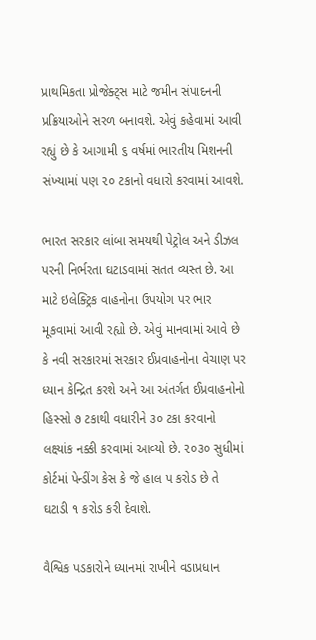પ્રાથમિકતા પ્રોજેક્‍ટ્‍સ માટે જમીન સંપાદનની પ્રક્રિયાઓને સરળ બનાવશે. એવું કહેવામાં આવી રહ્યું છે કે આગામી ૬ વર્ષમાં ભારતીય મિશનની સંખ્‍યામાં પણ ૨૦ ટકાનો વધારો કરવામાં આવશે.

ભારત સરકાર લાંબા સમયથી પેટ્રોલ અને ડીઝલ પરની નિર્ભરતા ઘટાડવામાં સતત વ્‍યસ્‍ત છે. આ માટે ઇલેક્‍ટ્રિક વાહનોના ઉપયોગ પર ભાર મૂકવામાં આવી રહ્યો છે. એવું માનવામાં આવે છે કે નવી સરકારમાં સરકાર ઈપ્રવાહનોના વેચાણ પર ધ્‍યાન કેન્‍દ્રિત કરશે અને આ અંતર્ગત ઈપ્રવાહનોનો હિસ્‍સો ૭ ટકાથી વધારીને ૩૦ ટકા કરવાનો લક્ષ્યાંક નક્કી કરવામાં આવ્‍યો છે. ૨૦૩૦ સુધીમાં કોર્ટમાં પેન્‍ડીંગ કેસ કે જે હાલ પ કરોડ છે તે ઘટાડી ૧ કરોડ કરી દેવાશે.

વૈશ્વિક પડકારોને ધ્‍યાનમાં રાખીને વડાપ્રધાન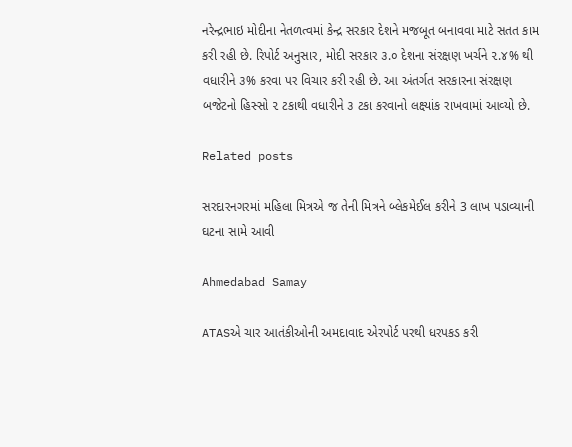નરેન્‍દ્રભાઇ મોદીના નેતળત્‍વમાં કેન્‍દ્ર સરકાર દેશને મજબૂત બનાવવા માટે સતત કામ કરી રહી છે. રિપોર્ટ અનુસાર, મોદી સરકાર ૩.૦ દેશના સંરક્ષણ ખર્ચને ૨.૪% થી વધારીને ૩% કરવા પર વિચાર કરી રહી છે. આ અંતર્ગત સરકારના સંરક્ષણ બજેટનો હિસ્‍સો ૨ ટકાથી વધારીને ૩ ટકા કરવાનો લક્ષ્યાંક રાખવામાં આવ્‍યો છે.

Related posts

સરદારનગરમાં મહિલા મિત્રએ જ તેની મિત્રને બ્લેકમેઈલ કરીને 3 લાખ પડાવ્યાની ઘટના સામે આવી

Ahmedabad Samay

ATASએ ચાર આતંકીઓની અમદાવાદ એરપોર્ટ પરથી ધરપકડ કરી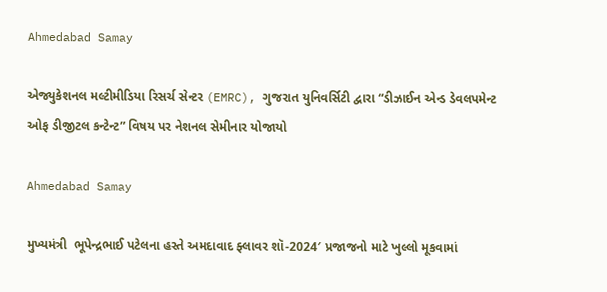Ahmedabad Samay

એજ્યુકેશનલ મલ્ટીમીડિયા રિસર્ચ સેન્ટર (EMRC), ગુજરાત યુનિવર્સિટી દ્વારા “ડીઝાઈન એન્ડ ડેવલપમેન્ટ ઓફ ડીજીટલ કન્ટેન્ટ” વિષય પર નેશનલ સેમીનાર યોજાયો

Ahmedabad Samay

મુખ્યમંત્રી  ભૂપેન્દ્રભાઈ પટેલના હસ્તે અમદાવાદ ફ્લાવર શૉ-2024′ પ્રજાજનો માટે ખુલ્લો મૂકવામાં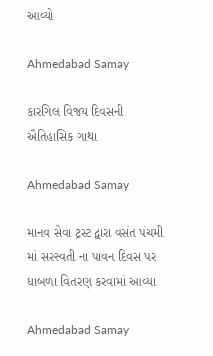આવ્યો

Ahmedabad Samay

કારગિલ વિજય દિવસની ઐતિહાસિક ગાથા

Ahmedabad Samay

માનવ સેવા ટ્રસ્ટ દ્વારા વસંત પંચમી માં સરસ્વતી ના પાવન દિવસ પર ધાબળા વિતરણ કરવામાં આવ્યા

Ahmedabad Samay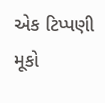એક ટિપ્પણી મૂકો